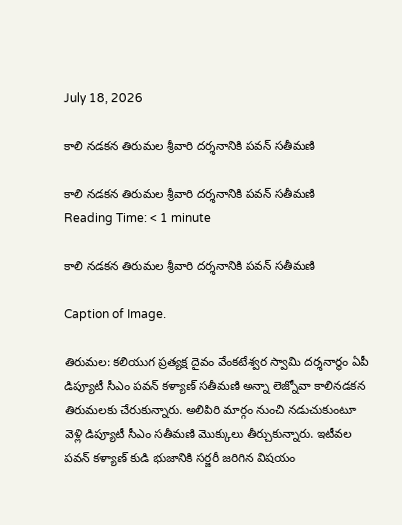July 18, 2026

కాలి నడకన తిరుమల శ్రీవారి దర్శనానికి పవన్ సతీమణి

కాలి నడకన తిరుమల శ్రీవారి దర్శనానికి పవన్ సతీమణి
Reading Time: < 1 minute

కాలి నడకన తిరుమల శ్రీవారి దర్శనానికి పవన్ సతీమణి

Caption of Image.

తిరుమల: కలియుగ ప్రత్యక్ష దైవం వేంకటేశ్వర స్వామి దర్శనార్థం ఏపీ డిప్యూటీ సీఎం పవన్ కళ్యాణ్ సతీమణి అన్నా లెజ్నోవా కాలినడకన తిరుమలకు చేరుకున్నారు. అలిపిరి మార్గం నుంచి నడుచుకుంటూ వెళ్లి డిప్యూటీ సీఎం సతీమణి మొక్కులు తీర్చుకున్నారు. ఇటీవల పవన్ కళ్యాణ్ కుడి భుజానికి సర్జరీ జరిగిన విషయం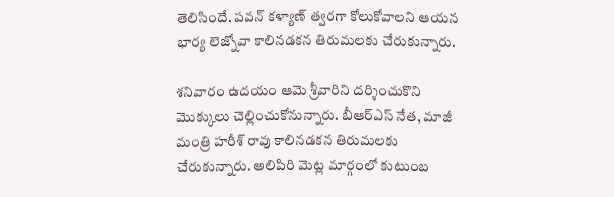తెలిసిందే. పవన్ కళ్యాణ్ త్వరగా కోలుకోవాలని ఆయన భార్య లెజ్నోవా కాలినడకన తిరుమలకు చేరుకున్నారు.

శనివారం ఉదయం ఆమె శ్రీవారిని దర్శించుకొని మొక్కులు చెల్లించుకోనున్నారు. బీఆర్ఎస్ నేత, మాజీ మంత్రి హరీశ్ రావు కాలినడకన తిరుమలకు చేరుకున్నారు. అలిపిరి మెట్ల మార్గంలో కుటుంబ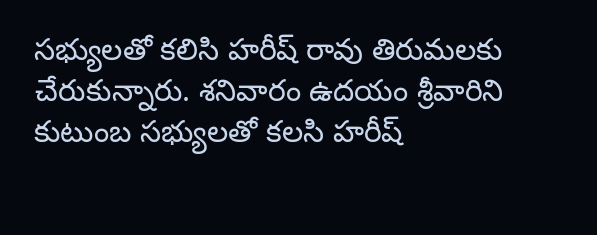సభ్యులతో కలిసి హరీష్ రావు తిరుమలకు చేరుకున్నారు. శనివారం ఉదయం శ్రీవారిని కుటుంబ సభ్యులతో కలసి హరీష్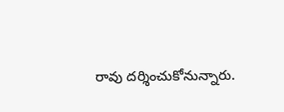రావు దర్శించుకోనున్నారు.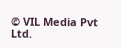© VIL Media Pvt Ltd.